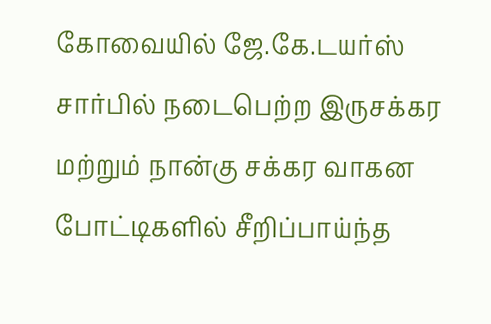கோவையில் ஜே.கே.டயர்ஸ் சார்பில் நடைபெற்ற இருசக்கர மற்றும் நான்கு சக்கர வாகன போட்டிகளில் சீறிப்பாய்ந்த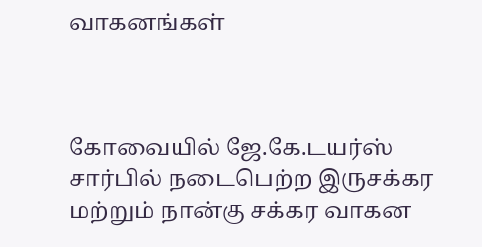வாகனங்கள்



கோவையில் ஜே.கே.டயர்ஸ் சார்பில் நடைபெற்ற இருசக்கர மற்றும் நான்கு சக்கர வாகன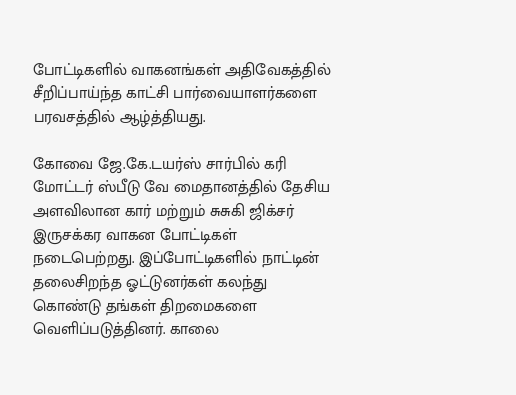போட்டிகளில் வாகனங்கள் அதிவேகத்தில் சீறிப்பாய்ந்த காட்சி பார்வையாளர்களை பரவசத்தில் ஆழ்த்தியது.

கோவை ஜே.கே.டயர்ஸ் சார்பில் கரி மோட்டர் ஸ்பீடு வே மைதானத்தில் தேசிய அளவிலான கார் மற்றும் சுசுகி ஜிக்சர் இருசக்கர வாகன போட்டிகள் நடைபெற்றது. இப்போட்டிகளில் நாட்டின் தலைசிறந்த ஓட்டுனர்கள் கலந்து கொண்டு தங்கள் திறமைகளை வெளிப்படுத்தினர். காலை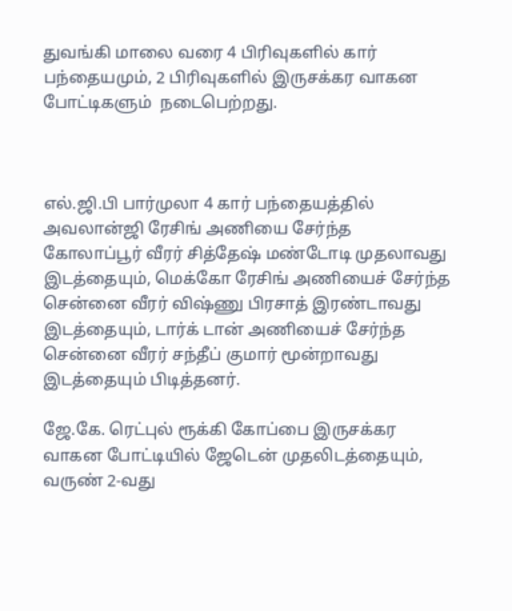துவங்கி மாலை வரை 4 பிரிவுகளில் கார் பந்தையமும், 2 பிரிவுகளில் இருசக்கர வாகன போட்டிகளும்  நடைபெற்றது.



எல்.ஜி.பி பார்முலா 4 கார் பந்தையத்தில் அவலான்ஜி ரேசிங் அணியை சேர்ந்த கோலாப்பூர் வீரர் சித்தேஷ் மண்டோடி முதலாவது இடத்தையும், மெக்கோ ரேசிங் அணியைச் சேர்ந்த சென்னை வீரர் விஷ்ணு பிரசாத் இரண்டாவது இடத்தையும், டார்க் டான் அணியைச் சேர்ந்த சென்னை வீரர் சந்தீப் குமார் மூன்றாவது இடத்தையும் பிடித்தனர்.

ஜே.கே. ரெட்புல் ரூக்கி கோப்பை இருசக்கர வாகன போட்டியில் ஜேடென் முதலிடத்தையும், வருண் 2-வது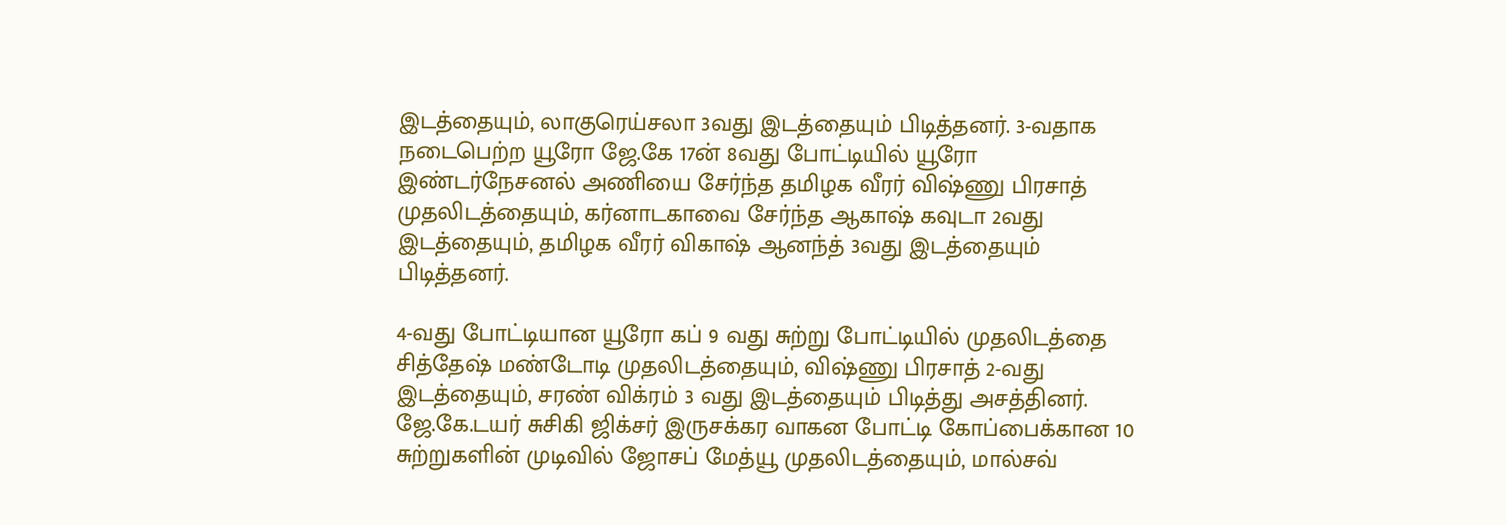இடத்தையும், லாகுரெய்சலா 3வது இடத்தையும் பிடித்தனர். 3-வதாக நடைபெற்ற யூரோ ஜே.கே 17ன் 8வது போட்டியில் யூரோ இண்டர்நேசனல் அணியை சேர்ந்த தமிழக வீரர் விஷ்ணு பிரசாத் முதலிடத்தையும், கர்னாடகாவை சேர்ந்த ஆகாஷ் கவுடா 2வது இடத்தையும், தமிழக வீரர் விகாஷ் ஆனந்த் 3வது இடத்தையும் பிடித்தனர்.

4-வது போட்டியான யூரோ கப் 9 வது சுற்று போட்டியில் முதலிடத்தை சித்தேஷ் மண்டோடி முதலிடத்தையும், விஷ்ணு பிரசாத் 2-வது இடத்தையும், சரண் விக்ரம் 3 வது இடத்தையும் பிடித்து அசத்தினர். ஜே.கே.டயர் சுசிகி ஜிக்சர் இருசக்கர வாகன போட்டி கோப்பைக்கான 10 சுற்றுகளின் முடிவில் ஜோசப் மேத்யூ முதலிடத்தையும், மால்சவ்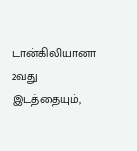டான்கிலியானா 2வது இடத்தையும்,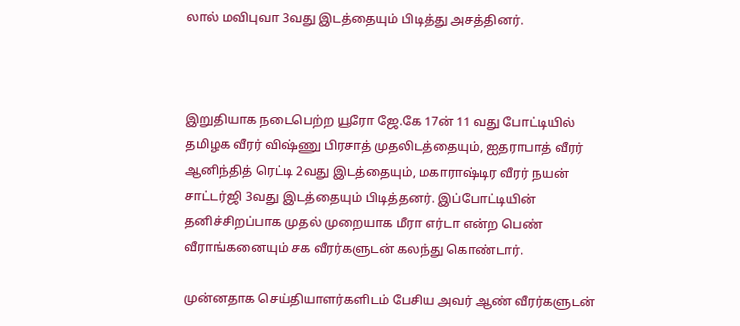லால் மவிபுவா 3வது இடத்தையும் பிடித்து அசத்தினர்.



இறுதியாக நடைபெற்ற யூரோ ஜே.கே 17ன் 11 வது போட்டியில் தமிழக வீரர் விஷ்ணு பிரசாத் முதலிடத்தையும், ஐதராபாத் வீரர் ஆனிந்தித் ரெட்டி 2வது இடத்தையும், மகாராஷ்டிர வீரர் நயன் சாட்டர்ஜி 3வது இடத்தையும் பிடித்தனர். இப்போட்டியின் தனிச்சிறப்பாக முதல் முறையாக மீரா எர்டா என்ற பெண் வீராங்கனையும் சக வீரர்களுடன் கலந்து கொண்டார்.

முன்னதாக செய்தியாளர்களிடம் பேசிய அவர் ஆண் வீரர்களுடன்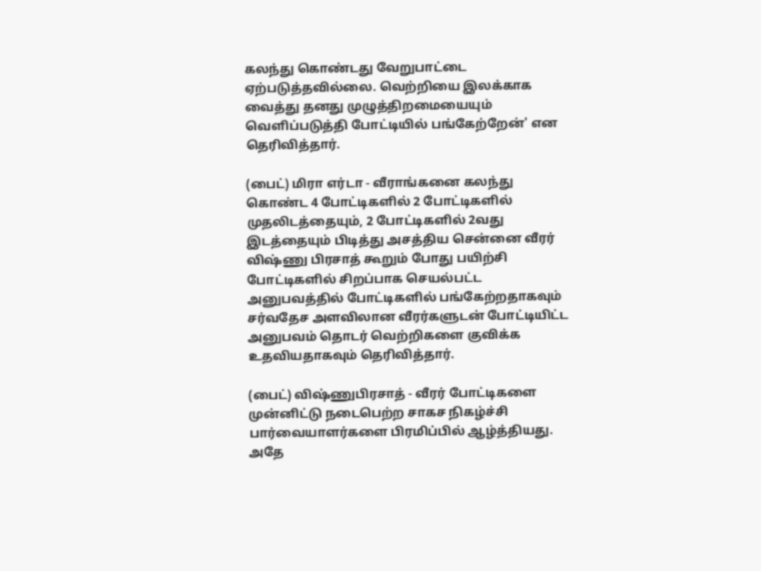கலந்து கொண்டது வேறுபாட்டை ஏற்படுத்தவில்லை. வெற்றியை இலக்காக வைத்து தனது முழுத்திறமையையும் வெளிப்படுத்தி போட்டியில் பங்கேற்றேன்' என தெரிவித்தார்.

(பைட்) மிரா எர்டா - வீராங்கனை கலந்து கொண்ட 4 போட்டிகளில் 2 போட்டிகளில் முதலிடத்தையும், 2 போட்டிகளில் 2வது இடத்தையும் பிடித்து அசத்திய சென்னை வீரர் விஷ்ணு பிரசாத் கூறும் போது பயிற்சி போட்டிகளில் சிறப்பாக செயல்பட்ட அனுபவத்தில் போட்டிகளில் பங்கேற்றதாகவும் சர்வதேச அளவிலான வீரர்களுடன் போட்டியிட்ட அனுபவம் தொடர் வெற்றிகளை குவிக்க உதவியதாகவும் தெரிவித்தார்.

(பைட்) விஷ்ணுபிரசாத் - வீரர் போட்டிகளை முன்னிட்டு நடைபெற்ற சாகச நிகழ்ச்சி பார்வையாளர்களை பிரமிப்பில் ஆழ்த்தியது. அதே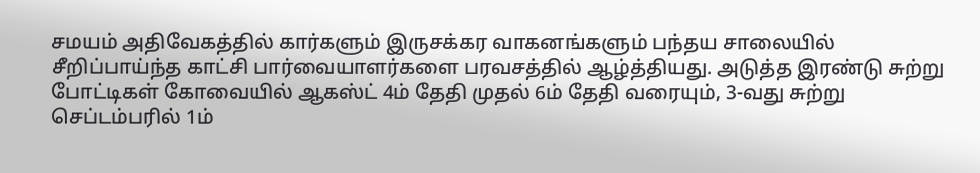சமயம் அதிவேகத்தில் கார்களும் இருசக்கர வாகனங்களும் பந்தய சாலையில் சீறிப்பாய்ந்த காட்சி பார்வையாளர்களை பரவசத்தில் ஆழ்த்தியது. அடுத்த இரண்டு சுற்று போட்டிகள் கோவையில் ஆகஸ்ட் 4ம் தேதி முதல் 6ம் தேதி வரையும், 3-வது சுற்று செப்டம்பரில் 1ம்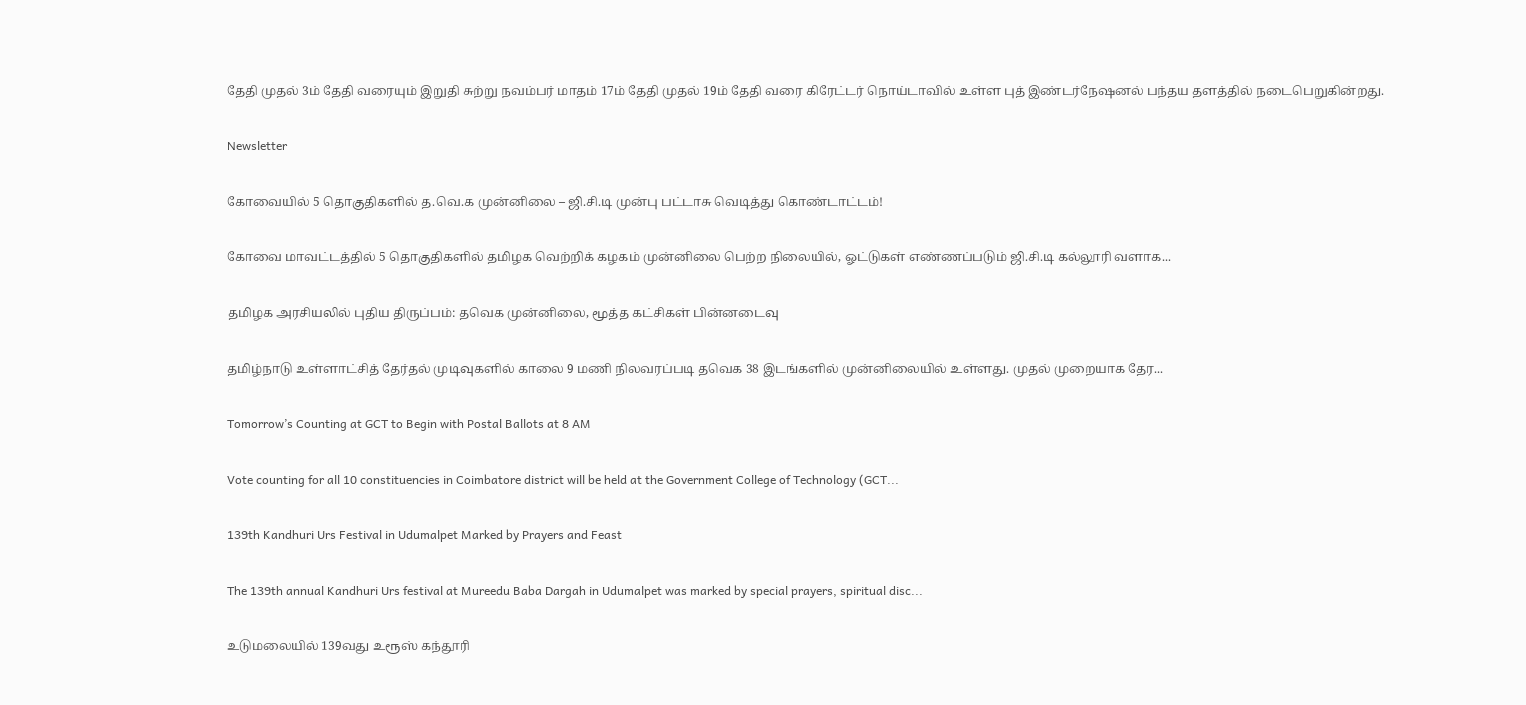தேதி முதல் 3ம் தேதி வரையும் இறுதி சுற்று நவம்பர் மாதம் 17ம் தேதி முதல் 19ம் தேதி வரை கிரேட்டர் நொய்டாவில் உள்ள புத் இண்டர்நேஷனல் பந்தய தளத்தில் நடைபெறுகின்றது.

Newsletter

கோவையில் 5 தொகுதிகளில் த.வெ.க முன்னிலை – ஜி.சி.டி முன்பு பட்டாசு வெடித்து கொண்டாட்டம்!

கோவை மாவட்டத்தில் 5 தொகுதிகளில் தமிழக வெற்றிக் கழகம் முன்னிலை பெற்ற நிலையில், ஓட்டுகள் எண்ணப்படும் ஜி.சி.டி கல்லூரி வளாக...

தமிழக அரசியலில் புதிய திருப்பம்: தவெக முன்னிலை, மூத்த கட்சிகள் பின்னடைவு

தமிழ்நாடு உள்ளாட்சித் தேர்தல் முடிவுகளில் காலை 9 மணி நிலவரப்படி தவெக 38 இடங்களில் முன்னிலையில் உள்ளது. முதல் முறையாக தேர...

Tomorrow’s Counting at GCT to Begin with Postal Ballots at 8 AM

Vote counting for all 10 constituencies in Coimbatore district will be held at the Government College of Technology (GCT...

139th Kandhuri Urs Festival in Udumalpet Marked by Prayers and Feast

The 139th annual Kandhuri Urs festival at Mureedu Baba Dargah in Udumalpet was marked by special prayers, spiritual disc...

உடுமலையில் 139வது உரூஸ் கந்தூரி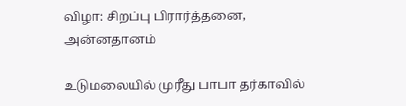விழா: சிறப்பு பிரார்த்தனை, அன்னதானம்

உடுமலையில் முரீது பாபா தர்காவில்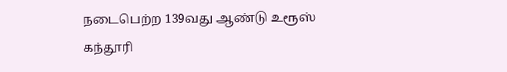நடைபெற்ற 139வது ஆண்டு உரூஸ் கந்தூரி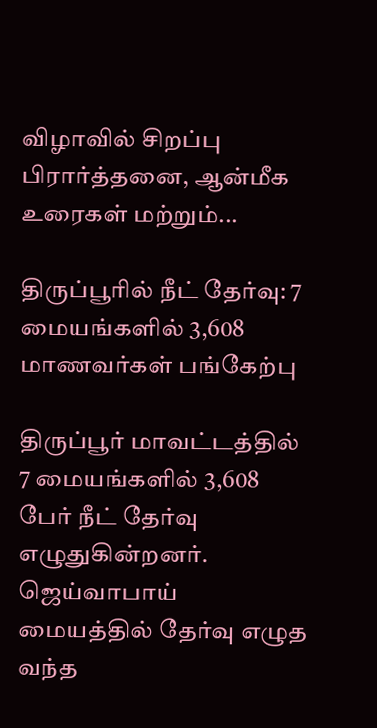விழாவில் சிறப்பு பிரார்த்தனை, ஆன்மீக உரைகள் மற்றும்...

திருப்பூரில் நீட் தேர்வு: 7 மையங்களில் 3,608 மாணவர்கள் பங்கேற்பு

திருப்பூர் மாவட்டத்தில் 7 மையங்களில் 3,608 பேர் நீட் தேர்வு எழுதுகின்றனர். ஜெய்வாபாய் மையத்தில் தேர்வு எழுத வந்த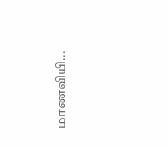மாணவியி...